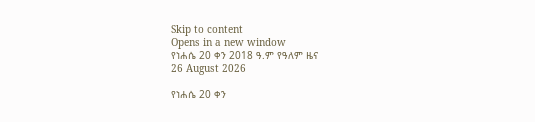Skip to content
Opens in a new window
የነሐሴ 20 ቀን 2018 ዓ.ም የዓለም ዜና
26 August 2026

የነሐሴ 20 ቀን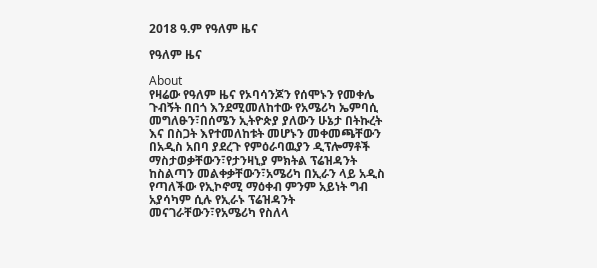2018 ዓ.ም የዓለም ዜና

የዓለም ዜና

About
የዛሬው የዓለም ዜና የኦባሳንጆን የሰሞኑን የመቀሌ ጉብኝት በበጎ እንደሚመለከተው የአሜሪካ ኤምባሲ መግለፁን፣በሰሜን ኢትዮጵያ ያለውን ሁኔታ በትኩረት እና በስጋት እየተመለከቱት መሆኑን መቀመጫቸውን በአዲስ አበባ ያደረጉ የምዕራባዉያን ዲፕሎማቶች ማስታወቃቸውን፣የታንዛኒያ ምክትል ፕሬዝዳንት ከስልጣን መልቀቃቸውን፣አሜሪካ በኢራን ላይ አዲስ የጣለችው የኢኮኖሚ ማዕቀብ ምንም አይነት ግብ አያሳካም ሲሉ የኢራኑ ፕሬዝዳንት መናገራቸውን፣የአሜሪካ የስለላ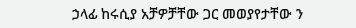ኃላፊ ከሩሲያ አቻዎቻቸው ጋር መወያየታቸው ን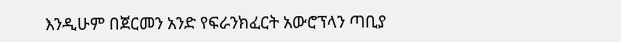እንዲሁም በጀርመን አንድ የፍራንክፈርት አውሮፕላን ጣቢያ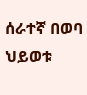ሰራተኛ በወባ ህይወቱ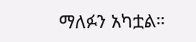ማለፉን አካቷል።